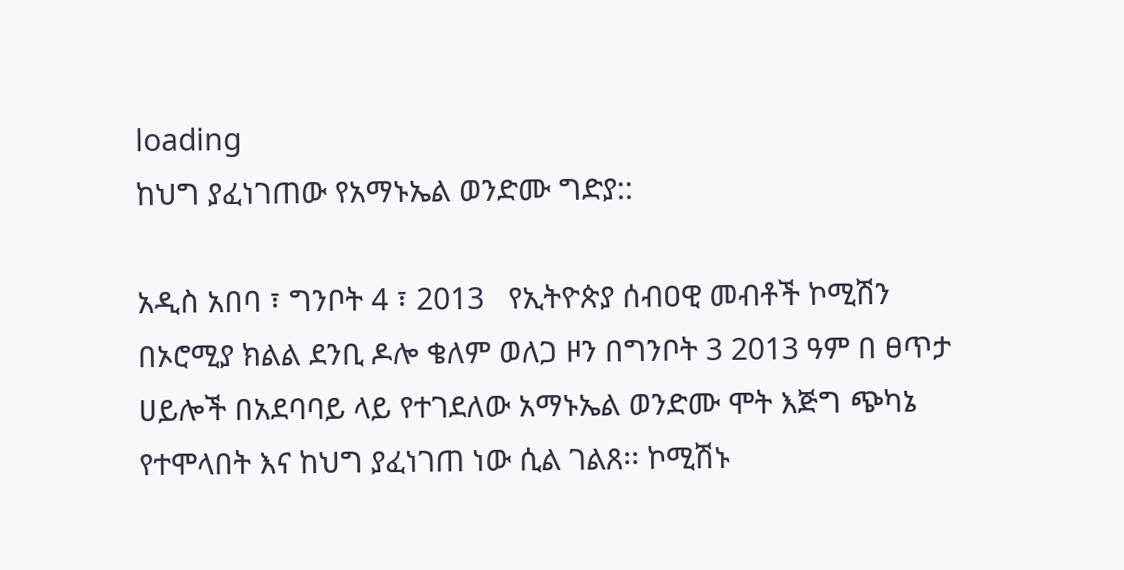loading
ከህግ ያፈነገጠው የአማኑኤል ወንድሙ ግድያ::

አዲስ አበባ ፣ ግንቦት 4 ፣ 2013   የኢትዮጵያ ሰብዐዊ መብቶች ኮሚሽን በኦሮሚያ ክልል ደንቢ ዶሎ ቄለም ወለጋ ዞን በግንቦት 3 2013 ዓም በ ፀጥታ ሀይሎች በአደባባይ ላይ የተገደለው አማኑኤል ወንድሙ ሞት እጅግ ጭካኔ የተሞላበት እና ከህግ ያፈነገጠ ነው ሲል ገልጸ፡፡ ኮሚሽኑ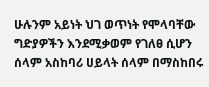ሁሉንም አይነት ህገ ወጥነት የሞላባቸው ግድያዎችን እንደሚቃወም የገለፀ ሲሆን ሰላም አስከባሪ ሀይላት ሰላም በማስከበሩ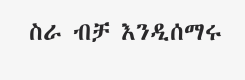ስራ ብቻ እንዲሰማሩ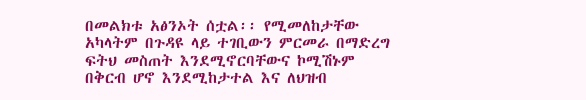በመልክቱ አፅንኦት ሰቷል፡፡ የሚመለከታቸው አካላትም በጉዳዩ ላይ ተገቢውን ምርመራ በማድረግ ፍትህ መስጠት እንደሚኖርባቸውና ኮሚሽኑም በቅርብ ሆኖ እንደሚከታተል እና ለህዝብ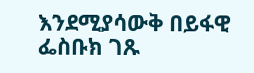እንደሚያሳውቅ በይፋዊ ፌስቡክ ገጹ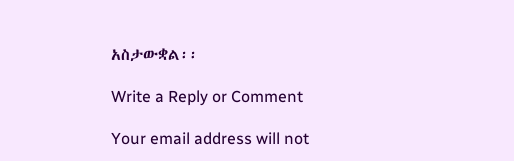አስታውቋል፡፡

Write a Reply or Comment

Your email address will not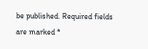be published. Required fields are marked *